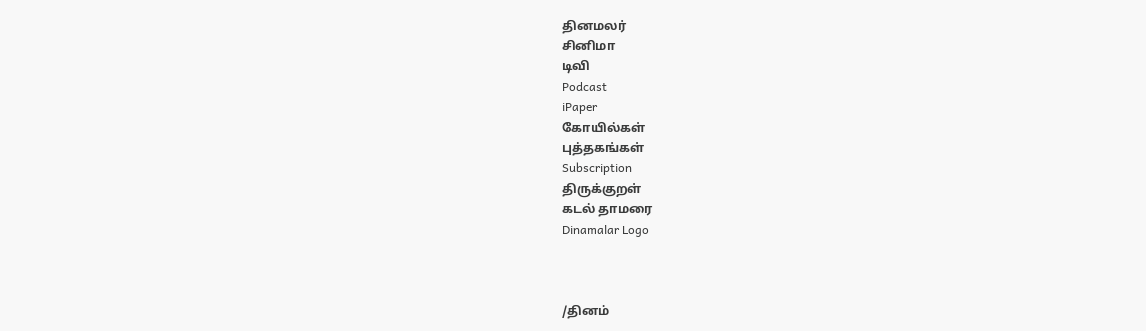தினமலர்
சினிமா
டிவி
Podcast
iPaper
கோயில்கள்
புத்தகங்கள்
Subscription
திருக்குறள்
கடல் தாமரை
Dinamalar Logo



/தினம்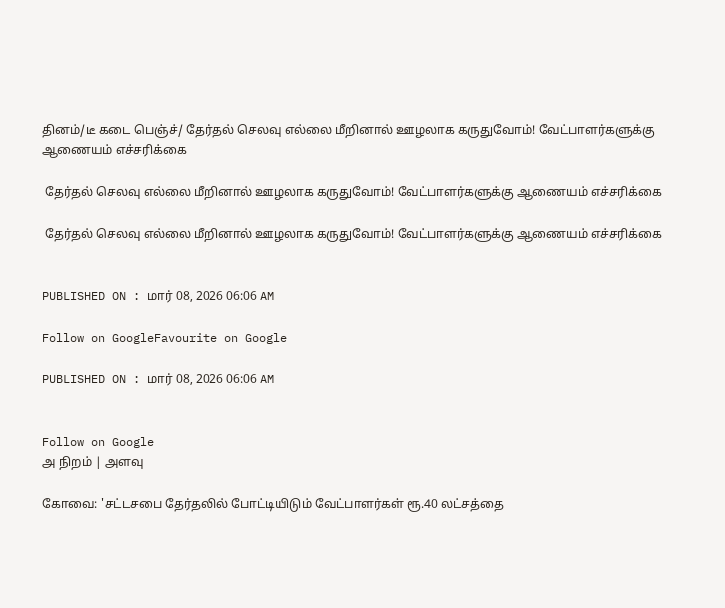தினம்/டீ கடை பெஞ்ச்/ தேர்தல் செலவு எல்லை மீறினால் ஊழலாக கருதுவோம்! வேட்பாளர்களுக்கு ஆணையம் எச்சரிக்கை

 தேர்தல் செலவு எல்லை மீறினால் ஊழலாக கருதுவோம்! வேட்பாளர்களுக்கு ஆணையம் எச்சரிக்கை

 தேர்தல் செலவு எல்லை மீறினால் ஊழலாக கருதுவோம்! வேட்பாளர்களுக்கு ஆணையம் எச்சரிக்கை


PUBLISHED ON : மார் 08, 2026 06:06 AM

Follow on GoogleFavourite on Google

PUBLISHED ON : மார் 08, 2026 06:06 AM


Follow on Google
அ நிறம் | அளவு

கோவை: 'சட்டசபை தேர்தலில் போட்டியிடும் வேட்பாளர்கள் ரூ.40 லட்சத்தை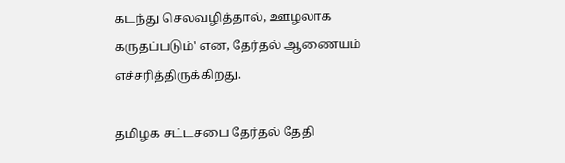கடந்து செலவழித்தால், ஊழலாக கருதப்படும்' என, தேர்தல் ஆணையம் எச்சரித்திருக்கிறது.

தமிழக சட்டசபை தேர்தல் தேதி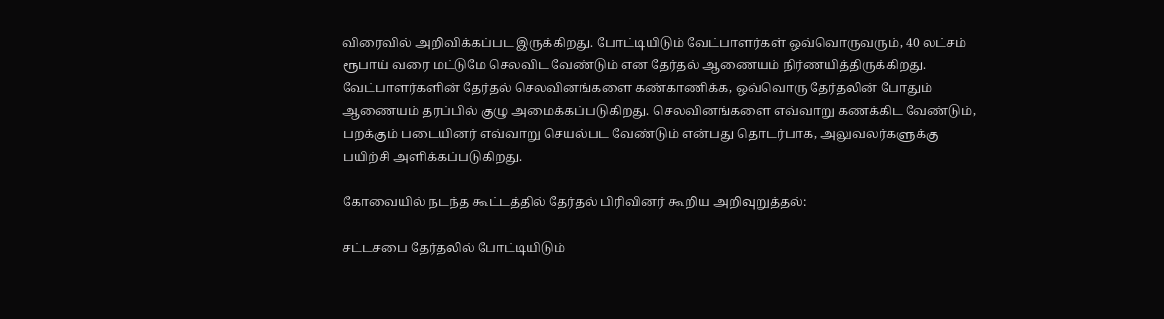விரைவில் அறிவிக்கப்பட இருக்கிறது. போட்டியிடும் வேட்பாளர்கள் ஒவ்வொருவரும், 40 லட்சம் ரூபாய் வரை மட்டுமே செலவிட வேண்டும் என தேர்தல் ஆணையம் நிர்ணயித்திருக்கிறது. வேட்பாளர்களின் தேர்தல் செலவினங்களை கண்காணிக்க, ஒவ்வொரு தேர்தலின் போதும் ஆணையம் தரப்பில் குழு அமைக்கப்படுகிறது. செலவினங்களை எவ்வாறு கணக்கிட வேண்டும், பறக்கும் படையினர் எவ்வாறு செயல்பட வேண்டும் என்பது தொடர்பாக, அலுவலர்களுக்கு பயிற்சி அளிக்கப்படுகிறது.

கோவையில் நடந்த கூட்டத்தில் தேர்தல் பிரிவினர் கூறிய அறிவுறுத்தல்:

சட்டசபை தேர்தலில் போட்டியிடும்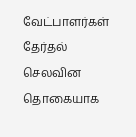வேட்பாளர்கள் தேர்தல் செலவின தொகையாக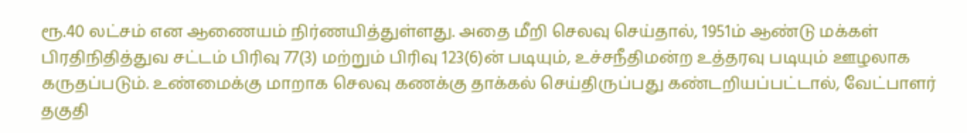ரூ.40 லட்சம் என ஆணையம் நிர்ணயித்துள்ளது. அதை மீறி செலவு செய்தால், 1951ம் ஆண்டு மக்கள் பிரதிநிதித்துவ சட்டம் பிரிவு 77(3) மற்றும் பிரிவு 123(6)ன் படியும், உச்சநீதிமன்ற உத்தரவு படியும் ஊழலாக கருதப்படும். உண்மைக்கு மாறாக செலவு கணக்கு தாக்கல் செய்திருப்பது கண்டறியப்பட்டால், வேட்பாளர் தகுதி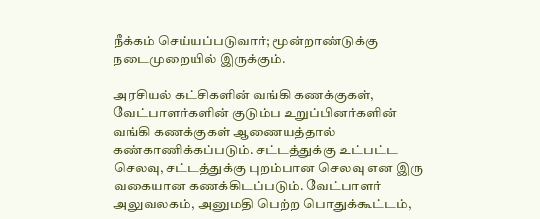நீக்கம் செய்யப்படுவார்; மூன்றாண்டுக்கு நடைமுறையில் இருக்கும்.

அரசியல் கட்சிகளின் வங்கி கணக்குகள், வேட்பாளர்களின் குடும்ப உறுப்பினர்களின் வங்கி கணக்குகள் ஆணையத்தால் கண்காணிக்கப்படும். சட்டத்துக்கு உட்பட்ட செலவு, சட்டத்துக்கு புறம்பான செலவு என இரு வகையான கணக்கிடப்படும். வேட்பாளர் அலுவலகம், அனுமதி பெற்ற பொதுக்கூட்டம்,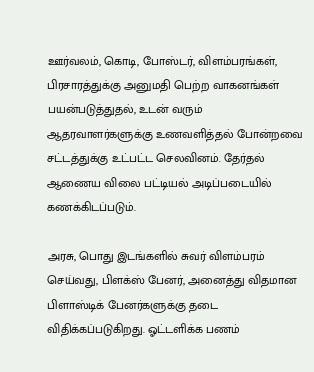ஊர்வலம், கொடி, போஸ்டர், விளம்பரங்கள், பிரசாரத்துக்கு அனுமதி பெற்ற வாகனங்கள் பயன்படுத்துதல், உடன் வரும் ஆதரவாளர்களுக்கு உணவளித்தல் போன்றவை சட்டத்துக்கு உட்பட்ட செலவினம். தேர்தல் ஆணைய விலை பட்டியல் அடிப்படையில் கணக்கிடப்படும்.

அரசு, பொது இடங்களில் சுவர் விளம்பரம் செய்வது, பிளக்ஸ் பேனர், அனைத்து விதமான பிளாஸ்டிக் பேனர்களுக்கு தடை விதிக்கப்படுகிறது. ஓட்டளிக்க பணம்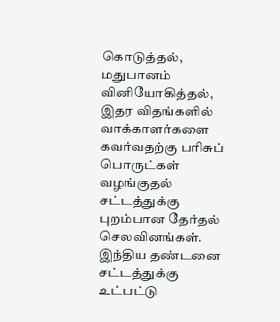கொடுத்தல், மதுபானம் வினியோகித்தல், இதர விதங்களில் வாக்காளர்களை கவர்வதற்கு பரிசுப் பொருட்கள் வழங்குதல் சட்டத்துக்கு புறம்பான தேர்தல் செலவினங்கள். இந்திய தண்டனை சட்டத்துக்கு உட்பட்டு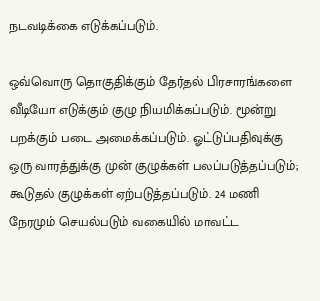நடவடிக்கை எடுக்கப்படும்.

ஒவ்வொரு தொகுதிக்கும் தேர்தல் பிரசாரங்களை வீடியோ எடுக்கும் குழு நியமிக்கப்படும். மூன்று பறக்கும் படை அமைக்கப்படும். ஓட்டுப்பதிவுக்கு ஒரு வாரத்துக்கு முன் குழுக்கள் பலப்படுத்தப்படும்; கூடுதல் குழுக்கள் ஏற்படுத்தப்படும். 24 மணி நேரமும் செயல்படும் வகையில் மாவட்ட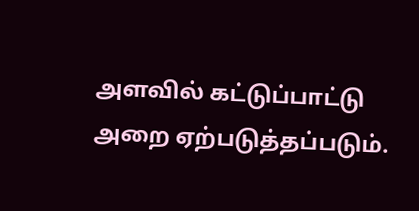அளவில் கட்டுப்பாட்டு அறை ஏற்படுத்தப்படும்.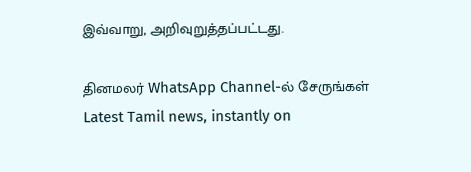இவ்வாறு, அறிவுறுத்தப்பட்டது.

தினமலர் WhatsApp Channel-ல் சேருங்கள்
Latest Tamil news, instantly on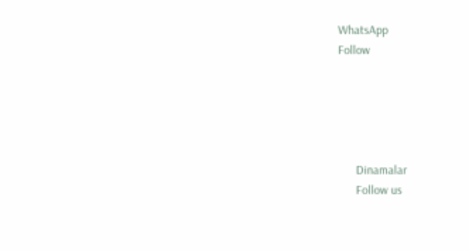WhatsApp
Follow





      Dinamalar
      Follow us